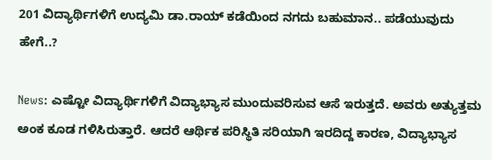201 ವಿದ್ಯಾರ್ಥಿಗಳಿಗೆ ಉದ್ಯಮಿ ಡಾ.ರಾಯ್ ಕಡೆಯಿಂದ ನಗದು ಬಹುಮಾನ.. ಪಡೆಯುವುದು ಹೇಗೆ..?

News: ಎಷ್ಟೋ ವಿದ್ಯಾರ್ಥಿಗಳಿಗೆ ವಿದ್ಯಾಭ್ಯಾಸ ಮುಂದುವರಿಸುವ ಆಸೆ ಇರುತ್ತದೆ. ಅವರು ಅತ್ಯುತ್ತಮ ಅಂಕ ಕೂಡ ಗಳಿಸಿರುತ್ತಾರೆ. ಆದರೆ ಆರ್ಥಿಕ ಪರಿಸ್ಥಿತಿ ಸರಿಯಾಗಿ ಇರದಿದ್ದ ಕಾರಣ, ವಿದ್ಯಾಭ್ಯಾಸ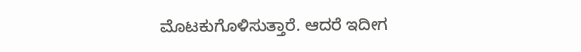ಮೊಟಕುಗೊಳಿಸುತ್ತಾರೆ. ಆದರೆ ಇದೀಗ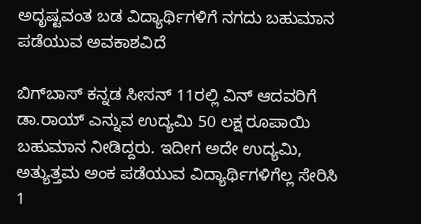ಅದೃಷ್ಟವಂತ ಬಡ ವಿದ್ಯಾರ್ಥಿಗಳಿಗೆ ನಗದು ಬಹುಮಾನ ಪಡೆಯುವ ಅವಕಾಶವಿದೆ

ಬಿಗ್‌ಬಾಸ್ ಕನ್ನಡ ಸೀಸನ್ 11ರಲ್ಲಿ ವಿನ್ ಆದವರಿಗೆ ಡಾ.ರಾಯ್ ಎನ್ನುವ ಉದ್ಯಮಿ 50 ಲಕ್ಷ ರೂಪಾಯಿ ಬಹುಮಾನ ನೀಡಿದ್ದರು. ಇದೀಗ ಅದೇ ಉದ್ಯಮಿ, ಅತ್ಯುತ್ತಮ ಅಂಕ ಪಡೆಯುವ ವಿದ್ಯಾರ್ಥಿಗಳಿಗೆಲ್ಲ ಸೇರಿಸಿ 1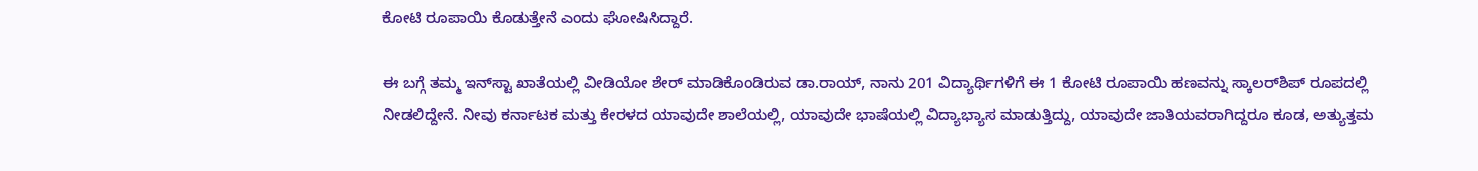ಕೋಟಿ ರೂಪಾಯಿ ಕೊಡುತ್ತೇನೆ ಎಂದು ಘೋಷಿಸಿದ್ದಾರೆ.

ಈ ಬಗ್ಗೆ ತಮ್ಮ ಇನ್‌ಸ್ಟಾ ಖಾತೆಯಲ್ಲಿ ವೀಡಿಯೋ ಶೇರ್ ಮಾಡಿಕೊಂಡಿರುವ ಡಾ.ರಾಯ್, ನಾನು 201 ವಿದ್ಯಾರ್ಥಿಗಳಿಗೆ ಈ 1 ಕೋಟಿ ರೂಪಾಯಿ ಹಣವನ್ನು ಸ್ಕಾಲರ್‌ಶಿಪ್‌ ರೂಪದಲ್ಲಿ ನೀಡಲಿದ್ದೇನೆ. ನೀವು ಕರ್ನಾಟಕ ಮತ್ತು ಕೇರಳದ ಯಾವುದೇ ಶಾಲೆಯಲ್ಲಿ, ಯಾವುದೇ ಭಾಷೆಯಲ್ಲಿ ವಿದ್ಯಾಭ್ಯಾಸ ಮಾಡುತ್ತಿದ್ದು, ಯಾವುದೇ ಜಾತಿಯವರಾಗಿದ್ದರೂ ಕೂಡ, ಅತ್ಯುತ್ತಮ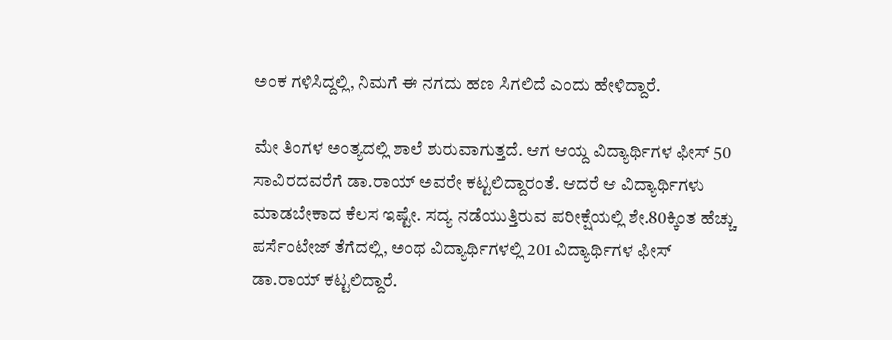ಅಂಕ ಗಳಿಸಿದ್ದಲ್ಲಿ, ನಿಮಗೆ ಈ ನಗದು ಹಣ ಸಿಗಲಿದೆ ಎಂದು ಹೇಳಿದ್ದಾರೆ.

ಮೇ ತಿಂಗಳ ಅಂತ್ಯದಲ್ಲಿ ಶಾಲೆ ಶುರುವಾಗುತ್ತದೆ. ಆಗ ಆಯ್ದ ವಿದ್ಯಾರ್ಥಿಗಳ ಫೀಸ್ 50 ಸಾವಿರದವರೆಗೆ ಡಾ.ರಾಯ್ ಅವರೇ ಕಟ್ಟಲಿದ್ದಾರಂತೆ. ಆದರೆ ಆ ವಿದ್ಯಾರ್ಥಿಗಳು ಮಾಡಬೇಕಾದ ಕೆಲಸ ಇಷ್ಟೇ. ಸದ್ಯ ನಡೆಯುತ್ತಿರುವ ಪರೀಕ್ಷೆಯಲ್ಲಿ ಶೇ.80ಕ್ಕಿಂತ ಹೆಚ್ಚು ಪರ್ಸೆಂಟೇಜ್ ತೆಗೆದಲ್ಲಿ, ಅಂಥ ವಿದ್ಯಾರ್ಥಿಗಳಲ್ಲಿ 201 ವಿದ್ಯಾರ್ಥಿಗಳ ಫೀಸ್ ಡಾ.ರಾಯ್ ಕಟ್ಟಲಿದ್ದಾರೆ.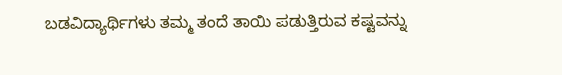ಬಡವಿದ್ಯಾರ್ಥಿಗಳು ತಮ್ಮ ತಂದೆ ತಾಯಿ ಪಡುತ್ತಿರುವ ಕಷ್ಟವನ್ನು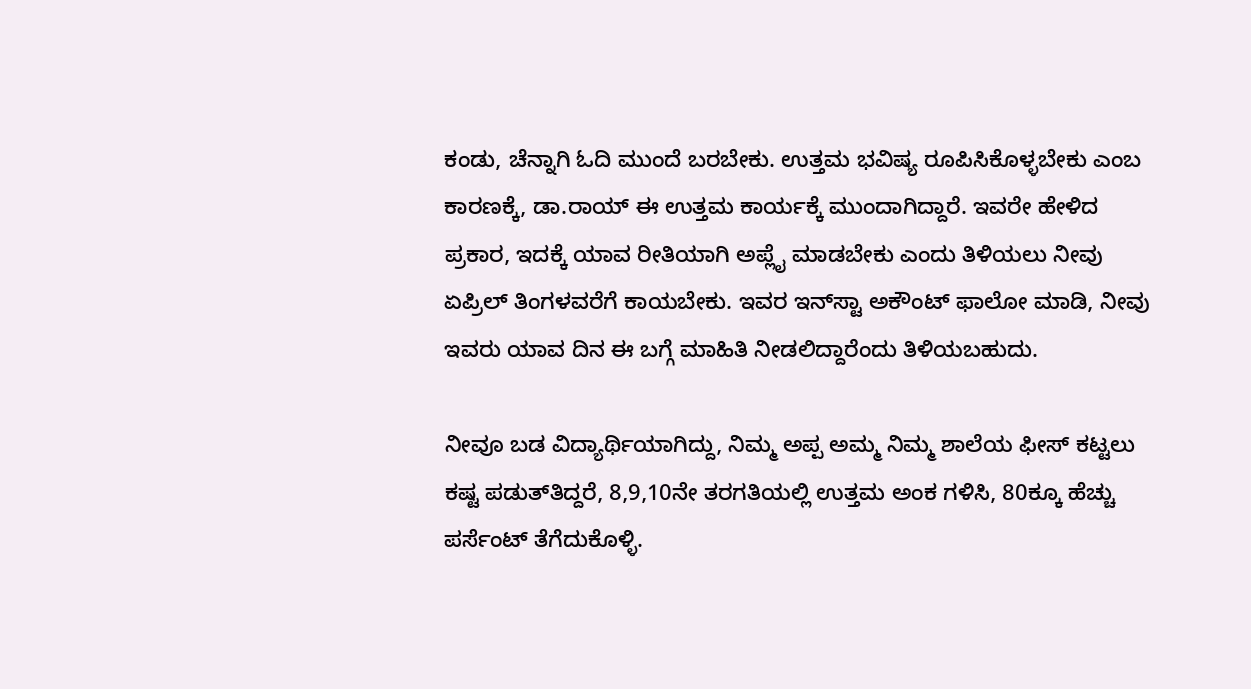ಕಂಡು, ಚೆನ್ನಾಗಿ ಓದಿ ಮುಂದೆ ಬರಬೇಕು. ಉತ್ತಮ ಭವಿಷ್ಯ ರೂಪಿಸಿಕೊಳ್ಳಬೇಕು ಎಂಬ ಕಾರಣಕ್ಕೆ, ಡಾ.ರಾಯ್ ಈ ಉತ್ತಮ ಕಾರ್ಯಕ್ಕೆ ಮುಂದಾಗಿದ್ದಾರೆ. ಇವರೇ ಹೇಳಿದ ಪ್ರಕಾರ, ಇದಕ್ಕೆ ಯಾವ ರೀತಿಯಾಗಿ ಅಪ್ಲೈ ಮಾಡಬೇಕು ಎಂದು ತಿಳಿಯಲು ನೀವು ಏಪ್ರಿಲ್ ತಿಂಗಳವರೆಗೆ ಕಾಯಬೇಕು. ಇವರ ಇನ್‌ಸ್ಟಾ ಅಕೌಂಟ್ ಫಾಲೋ ಮಾಡಿ, ನೀವು ಇವರು ಯಾವ ದಿನ ಈ ಬಗ್ಗೆ ಮಾಹಿತಿ ನೀಡಲಿದ್ದಾರೆಂದು ತಿಳಿಯಬಹುದು.

ನೀವೂ ಬಡ ವಿದ್ಯಾರ್ಥಿಯಾಗಿದ್ದು, ನಿಮ್ಮ ಅಪ್ಪ ಅಮ್ಮ ನಿಮ್ಮ ಶಾಲೆಯ ಫೀಸ್ ಕಟ್ಟಲು ಕಷ್ಟ ಪಡುತ್‌ತಿದ್ದರೆ, 8,9,10ನೇ ತರಗತಿಯಲ್ಲಿ ಉತ್ತಮ ಅಂಕ ಗಳಿಸಿ, 80ಕ್ಕೂ ಹೆಚ್ಚು ಪರ್ಸೆಂಟ್ ತೆಗೆದುಕೊಳ್ಳಿ.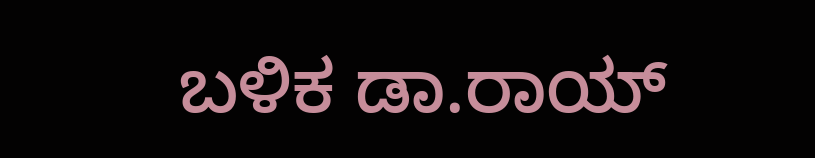ಬಳಿಕ ಡಾ.ರಾಯ್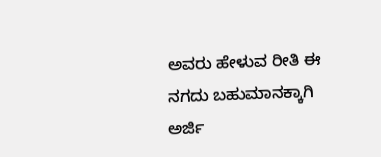ಅವರು ಹೇಳುವ ರೀತಿ ಈ ನಗದು ಬಹುಮಾನಕ್ಕಾಗಿ ಅರ್ಜಿ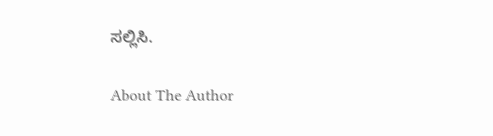ಸಲ್ಲಿಸಿ.

About The Author